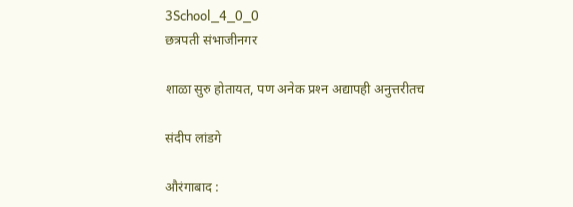3School_4_0_0
छत्रपती संभाजीनगर

शाळा सुरु होतायत, पण अनेक प्रश्‍न अद्यापही अनुत्तरीतच

संदीप लांडगे

औरंगाबाद :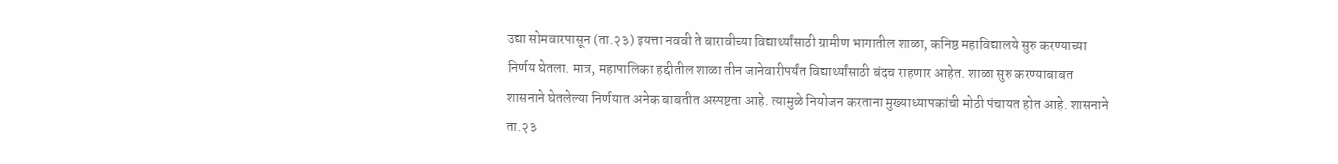उद्या सोमवारपासून (ता.२३) इयत्ता नववी ते बारावीच्या विद्यार्थ्यांसाठी ग्रामीण भागातील शाळा, कनिष्ठ महाविद्यालये सुरु करण्याच्या निर्णय घेतला. मात्र, महापालिका हद्दीतील शाळा तीन जानेवारीपर्यंत विद्यार्थ्यांसाठी बंदच राहणार आहेत. शाळा सुरु करण्याबाबत शासनाने घेतलेल्या निर्णयात अनेक बाबतीत अस्पष्टता आहे. त्यामुळे नियोजन करताना मुख्याध्यापकांची मोठी पंचायत होत आहे. शासनाने ता.२३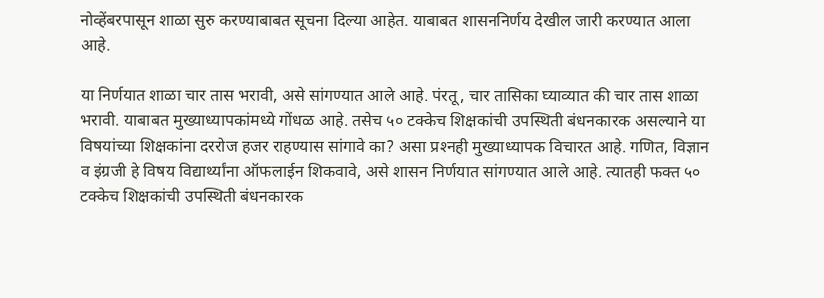नोव्हेंबरपासून शाळा सुरु करण्याबाबत सूचना दिल्या आहेत. याबाबत शासननिर्णय देखील जारी करण्यात आला आहे.

या निर्णयात शाळा चार तास भरावी, असे सांगण्यात आले आहे. पंरतू, चार तासिका घ्याव्यात की चार तास शाळा भरावी. याबाबत मुख्याध्यापकांमध्ये गोंधळ आहे. तसेच ५० टक्केच शिक्षकांची उपस्थिती बंधनकारक असल्याने या विषयांच्या शिक्षकांना दररोज हजर राहण्यास सांगावे का? असा प्रश्‍नही मुख्याध्यापक विचारत आहे. गणित, विज्ञान व इंग्रजी हे विषय विद्यार्थ्यांना ऑफलाईन शिकवावे, असे शासन निर्णयात सांगण्यात आले आहे. त्यातही फक्त ५० टक्केच शिक्षकांची उपस्थिती बंधनकारक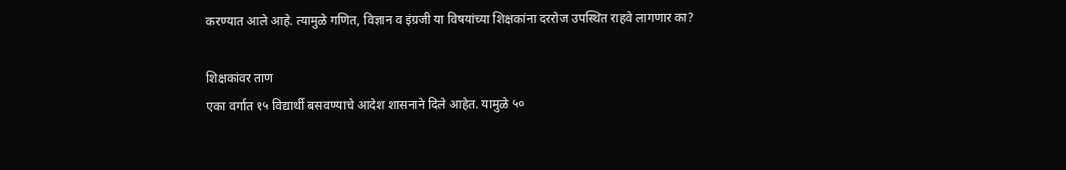करण्यात आले आहे. त्यामुळे गणित, विज्ञान व इंग्रजी या विषयांच्या शिक्षकांना दररोज उपस्थित राहवे लागणार का?

शिक्षकांवर ताण
एका वर्गात १५ विद्यार्थी बसवण्याचे आदेश शासनाने दिले आहेत. यामुळे ५०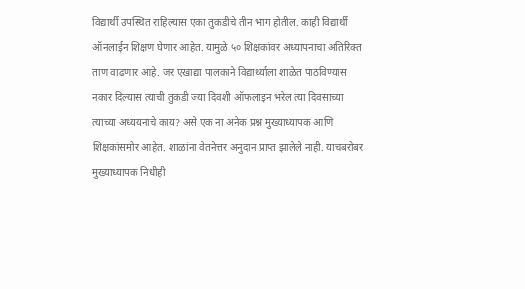विद्यार्थी उपस्थित राहिल्यास एका तुकडीचे तीन भाग होतील. काही विद्यार्थी ऑनलाईन शिक्षण घेणार आहेत. यामुळे ५० शिक्षकांवर अध्यापनाचा अतिरिक्त ताण वाढणार आहे. जर एखाद्या पालकाने विद्यार्थ्याला शाळेत पाठविण्यास नकार दिल्यास त्याची तुकडी ज्या दिवशी ऑफलाइन भरेल त्या दिवसाच्या त्याच्या अध्ययनाचे काय? असे एक ना अनेक प्रश्न मुख्याध्यापक आणि शिक्षकांसमोर आहेत. शाळांना वेतनेत्तर अनुदान प्राप्त झालेले नाही. याचबरोबर मुख्याध्यापक निधीही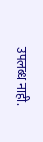उपलब्ध नाही.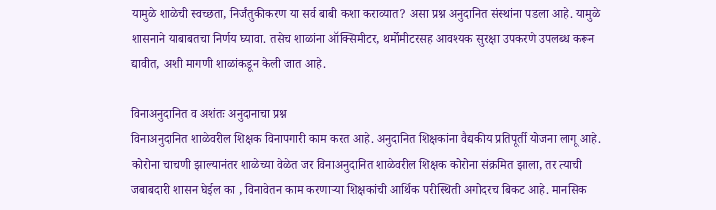यामुळे शाळेची स्वच्छता, निर्जंतुकीकरण या सर्व बाबी कशा कराव्यात? असा प्रश्न अनुदानित संस्थांना पडला आहे. यामुळे शासनाने याबाबतचा निर्णय घ्यावा. तसेच शाळांना ऑक्सिमीटर, थर्मोमीटरसह आवश्यक सुरक्षा उपकरणे उपलब्ध करून द्यावीत, अशी मागणी शाळांकडून केली जात आहे.

विनाअनुदानित व अशंतः अनुदानाचा प्रश्न
विनाअनुदानित शाळेवरील शिक्षक विनापगारी काम करत आहे. अनुदानित शिक्षकांना वैद्यकीय प्रतिपूर्ती योजना लागू आहे. कोरोना चाचणी झाल्यानंतर शाळेच्या वेळेत जर विनाअनुदानित शाळेवरील शिक्षक कोरोना संक्रमित झाला, तर त्याची जबाबदारी शासन घेईल का , विनावेतन काम करणाऱ्या शिक्षकांची आर्थिक परीस्थिती अगोदरच बिकट आहे. मानसिक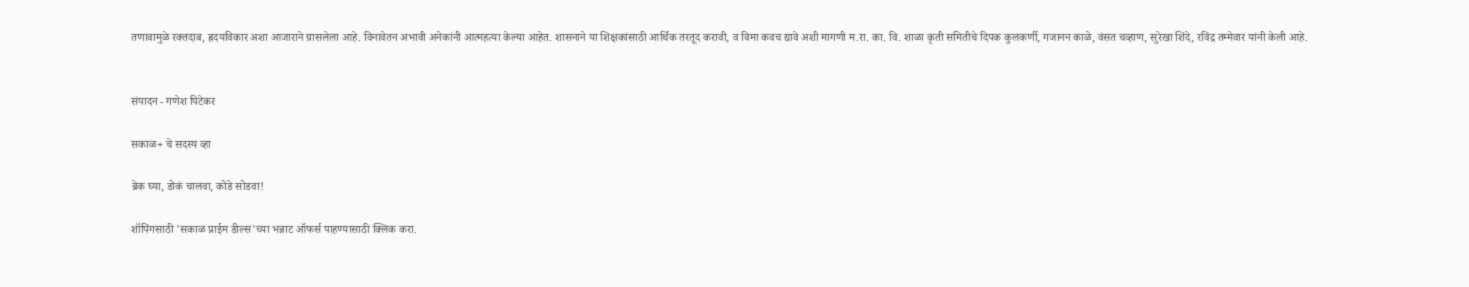तणावामुळे रक्तदाब, ह्रदयविकार अशा आजाराने ग्रासलेला आहे. विनावेतन अभावी अनेकांनी आत्महत्या केल्या आहेत. शासनाने या शिक्षकांसाठी आर्थिक तरतूद करावी, व विमा कवच द्यावे अशी मागणी म.रा. का. वि. शाळा कृती समितीचे दिपक कुलकर्णी, गजानन काळे, वंसत चव्हाण, सुरेखा शिंदे, रविंद्र तम्मेवार यांनी केली आहे.


संपादन - गणेश पिटेकर

सकाळ+ चे सदस्य व्हा

ब्रेक घ्या, डोकं चालवा, कोडे सोडवा!

शॉपिंगसाठी 'सकाळ प्राईम डील्स'च्या भन्नाट ऑफर्स पाहण्यासाठी क्लिक करा.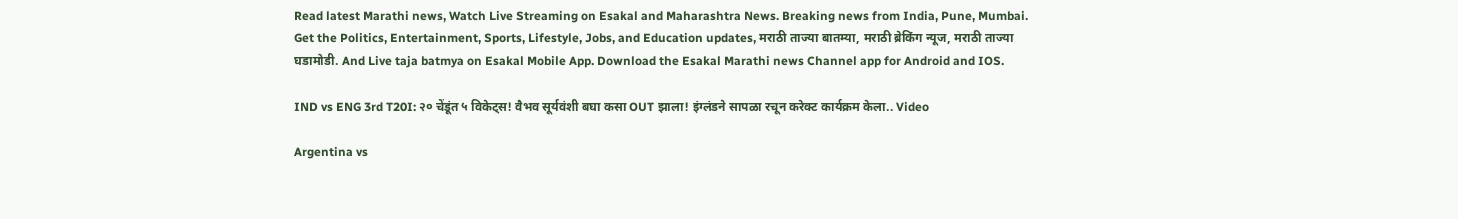Read latest Marathi news, Watch Live Streaming on Esakal and Maharashtra News. Breaking news from India, Pune, Mumbai. Get the Politics, Entertainment, Sports, Lifestyle, Jobs, and Education updates, मराठी ताज्या बातम्या, मराठी ब्रेकिंग न्यूज, मराठी ताज्या घडामोडी. And Live taja batmya on Esakal Mobile App. Download the Esakal Marathi news Channel app for Android and IOS.

IND vs ENG 3rd T20I: २० चेंडूंत ५ विकेट्स! वैभव सूर्यवंशी बघा कसा OUT झाला! इंग्लंडने सापळा रचून करेक्ट कार्यक्रम केला.. Video

Argentina vs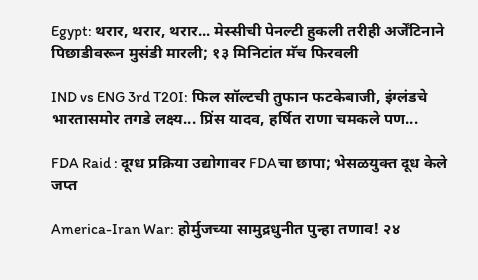Egypt: थरार, थरार, थरार... मेस्सीची पेनल्टी हुकली तरीही अर्जेंटिनाने पिछाडीवरून मुसंडी मारली; १३ मिनिटांत मॅच फिरवली

IND vs ENG 3rd T20I: फिल सॉल्टची तुफान फटकेबाजी, इंग्लंडचे भारतासमोर तगडे लक्ष्य... प्रिंस यादव, हर्षित राणा चमकले पण...

FDA Raid : दूग्ध प्रक्रिया उद्योगावर FDAचा छापा; भेसळयुक्त दूध केले जप्त

America-Iran War: होर्मुजच्या सामुद्रधुनीत पुन्हा तणाव! २४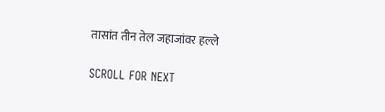तासांत तीन तेल जहाजांवर हल्ले

SCROLL FOR NEXT